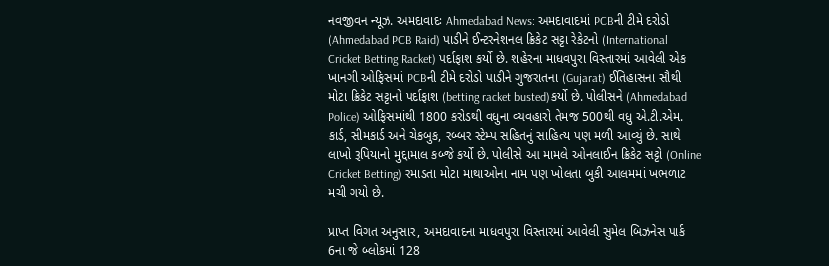નવજીવન ન્યૂઝ. અમદાવાદઃ Ahmedabad News: અમદાવાદમાં PCBની ટીમે દરોડો (Ahmedabad PCB Raid) પાડીને ઈન્ટરનેશનલ ક્રિકેટ સટ્ટા રેકેટનો (International Cricket Betting Racket) પર્દાફાશ કર્યો છે. શહેરના માધવપુરા વિસ્તારમાં આવેલી એક ખાનગી ઓફિસમાં PCBની ટીમે દરોડો પાડીને ગુજરાતના (Gujarat) ઈતિહાસના સૌથી મોટા ક્રિકેટ સટ્ટાનો પર્દાફાશ (betting racket busted)કર્યો છે. પોલીસને (Ahmedabad Police) ઓફિસમાંથી 1800 કરોડથી વધુના વ્યવહારો તેમજ 500થી વધુ એ.ટી.એમ. કાર્ડ, સીમકાર્ડ અને ચેકબુક, રબ્બર સ્ટેમ્પ સહિતનું સાહિત્ય પણ મળી આવ્યું છે. સાથે લાખો રૂપિયાનો મુદ્દામાલ કબ્જે કર્યો છે. પોલીસે આ મામલે ઓનલાઈન ક્રિકેટ સટ્ટો (Online Cricket Betting) રમાડતા મોટા માથાઓના નામ પણ ખોલતા બુકી આલમમાં ખભળાટ મચી ગયો છે.

પ્રાપ્ત વિગત અનુસાર, અમદાવાદના માધવપુરા વિસ્તારમાં આવેલી સુમેલ બિઝનેસ પાર્ક 6ના જે બ્લોકમાં 128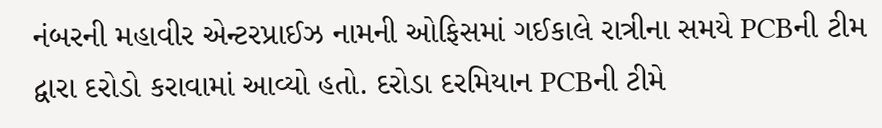નંબરની મહાવીર એન્ટરપ્રાઈઝ નામની ઓફિસમાં ગઈકાલે રાત્રીના સમયે PCBની ટીમ દ્વારા દરોડો કરાવામાં આવ્યો હતો. દરોડા દરમિયાન PCBની ટીમે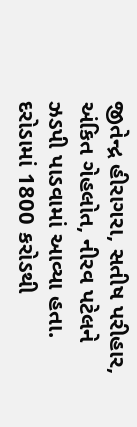જીતેન્દ્ર હીરાગરા, સતીષ પરીહાર, અંકિત ગેહલોત, નીરવ પટેલને ઝડપી પાડવામાં આવ્યા હતા. દરોડામાં 1800 કરોડથી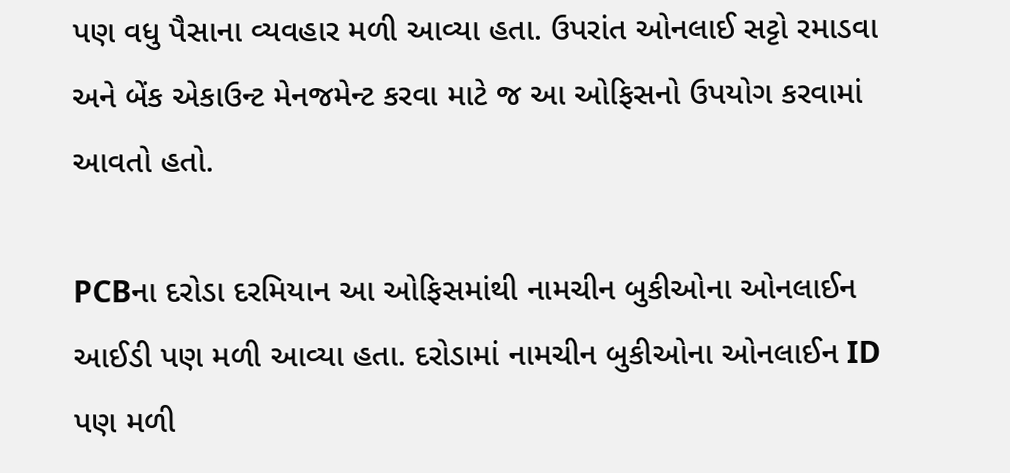પણ વધુ પૈસાના વ્યવહાર મળી આવ્યા હતા. ઉપરાંત ઓનલાઈ સટ્ટો રમાડવા અને બેંક એકાઉન્ટ મેનજમેન્ટ કરવા માટે જ આ ઓફિસનો ઉપયોગ કરવામાં આવતો હતો.

PCBના દરોડા દરમિયાન આ ઓફિસમાંથી નામચીન બુકીઓના ઓનલાઈન આઈડી પણ મળી આવ્યા હતા. દરોડામાં નામચીન બુકીઓના ઓનલાઈન ID પણ મળી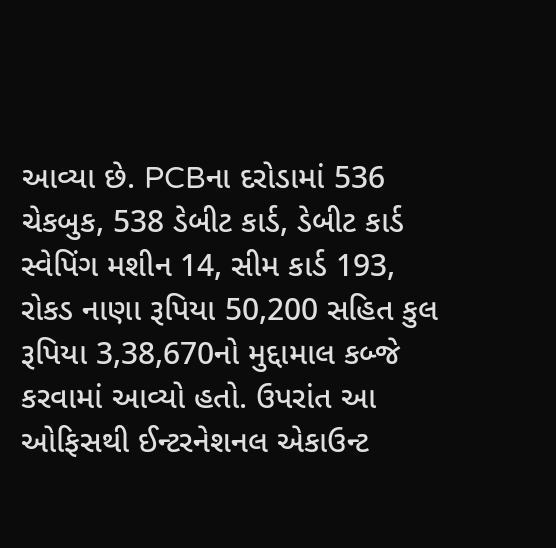આવ્યા છે. PCBના દરોડામાં 536 ચેકબુક, 538 ડેબીટ કાર્ડ, ડેબીટ કાર્ડ સ્વેપિંગ મશીન 14, સીમ કાર્ડ 193, રોકડ નાણા રૂપિયા 50,200 સહિત કુલ રૂપિયા 3,38,670નો મુદ્દામાલ કબ્જે કરવામાં આવ્યો હતો. ઉપરાંત આ ઓફિસથી ઈન્ટરનેશનલ એકાઉન્ટ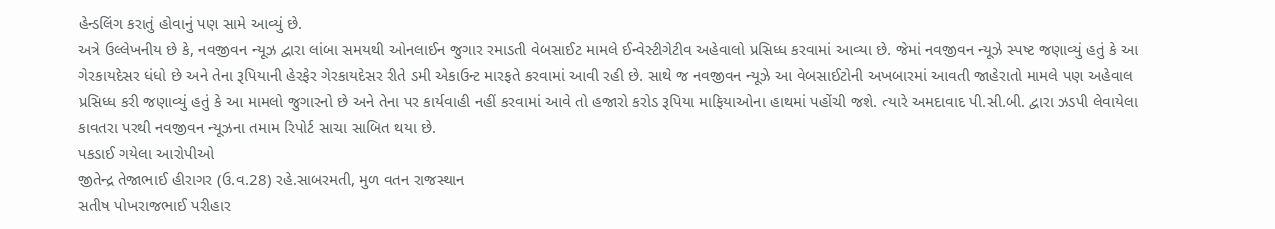હેન્ડલિંગ કરાતું હોવાનું પણ સામે આવ્યું છે.
અત્રે ઉલ્લેખનીય છે કે, નવજીવન ન્યૂઝ દ્વારા લાંબા સમયથી ઓનલાઈન જુગાર રમાડતી વેબસાઈટ મામલે ઈન્વેસ્ટીગેટીવ અહેવાલો પ્રસિધ્ધ કરવામાં આવ્યા છે. જેમાં નવજીવન ન્યૂઝે સ્પષ્ટ જણાવ્યું હતું કે આ ગેરકાયદેસર ધંધો છે અને તેના રૂપિયાની હેરફેર ગેરકાયદેસર રીતે ડમી એકાઉન્ટ મારફતે કરવામાં આવી રહી છે. સાથે જ નવજીવન ન્યૂઝે આ વેબસાઈટોની અખબારમાં આવતી જાહેરાતો મામલે પણ અહેવાલ પ્રસિધ્ધ કરી જણાવ્યું હતું કે આ મામલો જુગારનો છે અને તેના પર કાર્યવાહી નહીં કરવામાં આવે તો હજારો કરોડ રૂપિયા માફિયાઓના હાથમાં પહોંચી જશે. ત્યારે અમદાવાદ પી.સી.બી. દ્વારા ઝડપી લેવાયેલા કાવતરા પરથી નવજીવન ન્યૂઝના તમામ રિપોર્ટ સાચા સાબિત થયા છે.
પકડાઈ ગયેલા આરોપીઓ
જીતેન્દ્ર તેજાભાઈ હીરાગર (ઉ.વ.28) રહે.સાબરમતી, મુળ વતન રાજસ્થાન
સતીષ પોખરાજભાઈ પરીહાર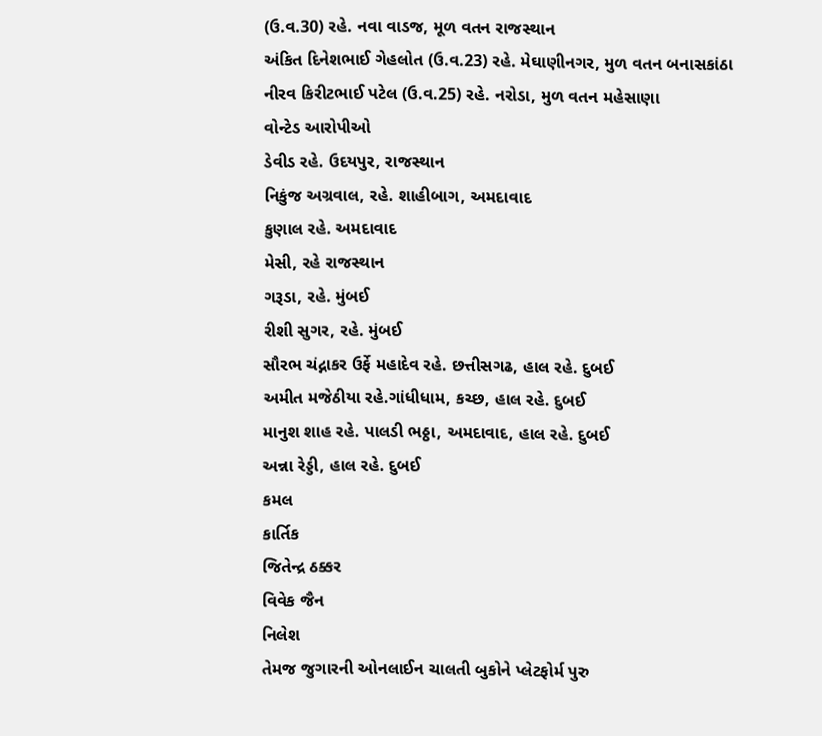(ઉ.વ.30) રહે. નવા વાડજ, મૂળ વતન રાજસ્થાન
અંકિત દિનેશભાઈ ગેહલોત (ઉ.વ.23) રહે. મેઘાણીનગર, મુળ વતન બનાસકાંઠા
નીરવ કિરીટભાઈ પટેલ (ઉ.વ.25) રહે. નરોડા, મુળ વતન મહેસાણા
વોન્ટેડ આરોપીઓ
ડેવીડ રહે. ઉદયપુર, રાજસ્થાન
નિકુંજ અગ્રવાલ, રહે. શાહીબાગ, અમદાવાદ
કુણાલ રહે. અમદાવાદ
મેસી, રહે રાજસ્થાન
ગરૂડા, રહે. મુંબઈ
રીશી સુગર, રહે. મુંબઈ
સૌરભ ચંદ્નાકર ઉર્ફે મહાદેવ રહે. છત્તીસગઢ, હાલ રહે. દુબઈ
અમીત મજેઠીયા રહે.ગાંધીધામ, કચ્છ, હાલ રહે. દુબઈ
માનુશ શાહ રહે. પાલડી ભઠ્ઠા, અમદાવાદ, હાલ રહે. દુબઈ
અન્ના રેડ્ડી, હાલ રહે. દુબઈ
કમલ
કાર્તિક
જિતેન્દ્ર ઠક્કર
વિવેક જૈન
નિલેશ
તેમજ જુગારની ઓનલાઈન ચાલતી બુકોને પ્લેટફોર્મ પુરુ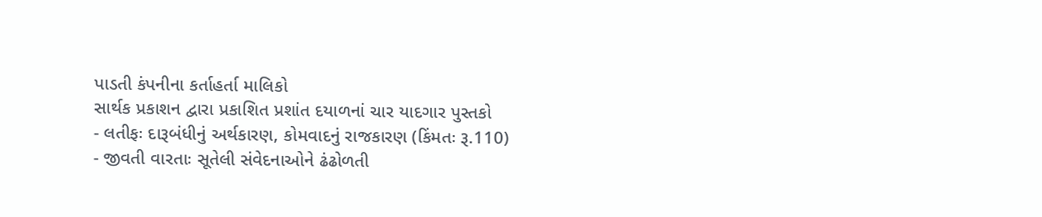પાડતી કંપનીના કર્તાહર્તા માલિકો
સાર્થક પ્રકાશન દ્વારા પ્રકાશિત પ્રશાંત દયાળનાં ચાર યાદગાર પુસ્તકો
- લતીફઃ દારૂબંધીનું અર્થકારણ, કોમવાદનું રાજકારણ (કિંમતઃ રૂ.110)
- જીવતી વારતાઃ સૂતેલી સંવેદનાઓને ઢંઢોળતી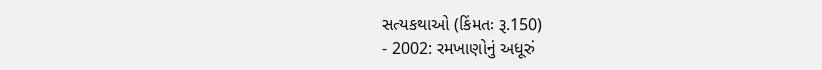સત્યકથાઓ (કિંમતઃ રૂ.150)
- 2002: રમખાણોનું અધૂરું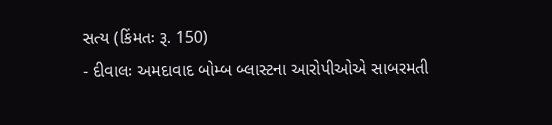સત્ય (કિંમતઃ રૂ. 150)
- દીવાલઃ અમદાવાદ બોમ્બ બ્લાસ્ટના આરોપીઓએ સાબરમતી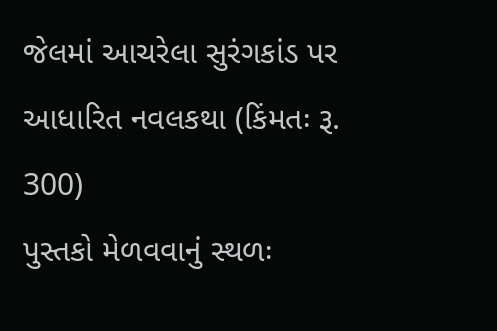જેલમાં આચરેલા સુરંગકાંડ પર આધારિત નવલકથા (કિંમતઃ રૂ. 300)
પુસ્તકો મેળવવાનું સ્થળઃ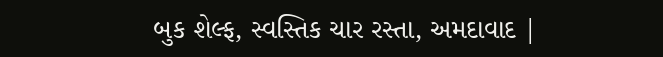બુક શેલ્ફ, સ્વસ્તિક ચાર રસ્તા, અમદાવાદ |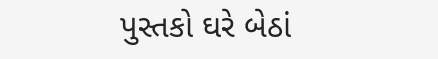પુસ્તકો ઘરે બેઠાં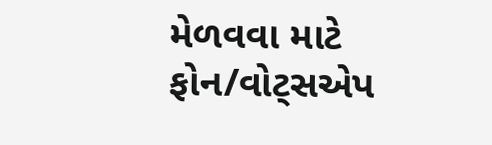મેળવવા માટે ફોન/વોટ્સએપ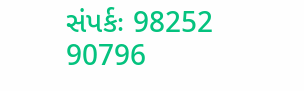સંપર્કઃ 98252 90796